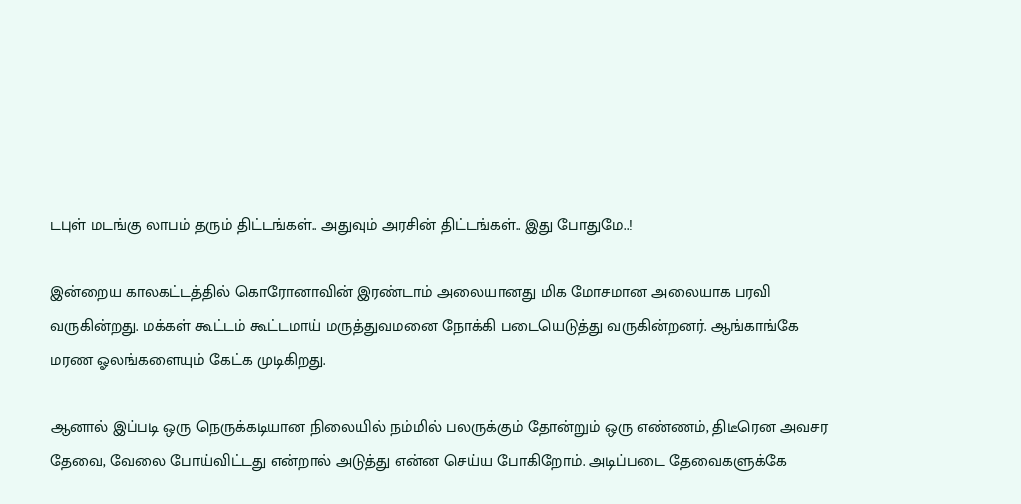டபுள் மடங்கு லாபம் தரும் திட்டங்கள்.. அதுவும் அரசின் திட்டங்கள்.. இது போதுமே..!

இன்றைய காலகட்டத்தில் கொரோனாவின் இரண்டாம் அலையானது மிக மோசமான அலையாக பரவி வருகின்றது. மக்கள் கூட்டம் கூட்டமாய் மருத்துவமனை நோக்கி படையெடுத்து வருகின்றனர். ஆங்காங்கே மரண ஓலங்களையும் கேட்க முடிகிறது.

ஆனால் இப்படி ஒரு நெருக்கடியான நிலையில் நம்மில் பலருக்கும் தோன்றும் ஒரு எண்ணம், திடீரென அவசர தேவை, வேலை போய்விட்டது என்றால் அடுத்து என்ன செய்ய போகிறோம். அடிப்படை தேவைகளுக்கே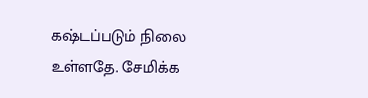கஷ்டப்படும் நிலை உள்ளதே. சேமிக்க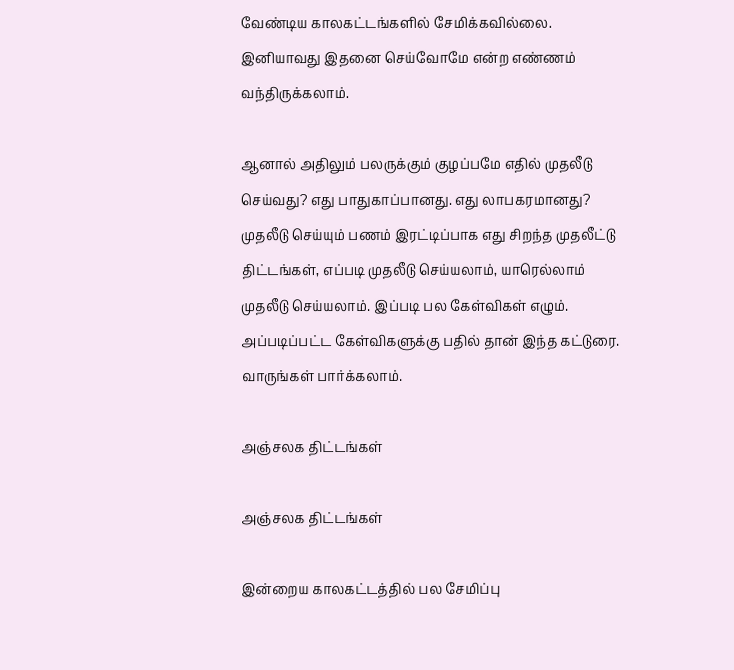வேண்டிய காலகட்டங்களில் சேமிக்கவில்லை. இனியாவது இதனை செய்வோமே என்ற எண்ணம் வந்திருக்கலாம்.

ஆனால் அதிலும் பலருக்கும் குழப்பமே எதில் முதலீடு செய்வது? எது பாதுகாப்பானது. எது லாபகரமானது? முதலீடு செய்யும் பணம் இரட்டிப்பாக எது சிறந்த முதலீட்டு திட்டங்கள், எப்படி முதலீடு செய்யலாம், யாரெல்லாம் முதலீடு செய்யலாம். இப்படி பல கேள்விகள் எழும். அப்படிப்பட்ட கேள்விகளுக்கு பதில் தான் இந்த கட்டுரை. வாருங்கள் பார்க்கலாம்.

அஞ்சலக திட்டங்கள்

அஞ்சலக திட்டங்கள்

இன்றைய காலகட்டத்தில் பல சேமிப்பு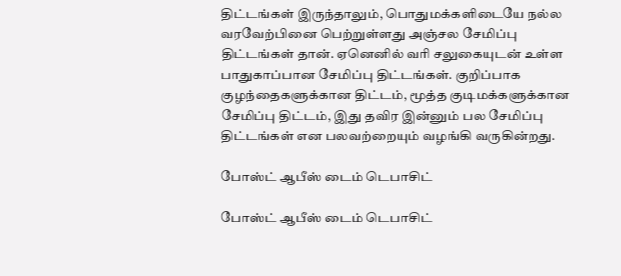திட்டங்கள் இருந்தாலும், பொதுமக்களிடையே நல்ல வரவேற்பினை பெற்றுள்ளது அஞ்சல சேமிப்பு திட்டங்கள் தான். ஏனெனில் வரி சலுகையுடன் உள்ள பாதுகாப்பான சேமிப்பு திட்டங்கள். குறிப்பாக குழந்தைகளுக்கான திட்டம், மூத்த குடிமக்களுக்கான சேமிப்பு திட்டம், இது தவிர இன்னும் பல சேமிப்பு திட்டங்கள் என பலவற்றையும் வழங்கி வருகின்றது.

போஸ்ட் ஆபீஸ் டைம் டெபாசிட்

போஸ்ட் ஆபீஸ் டைம் டெபாசிட்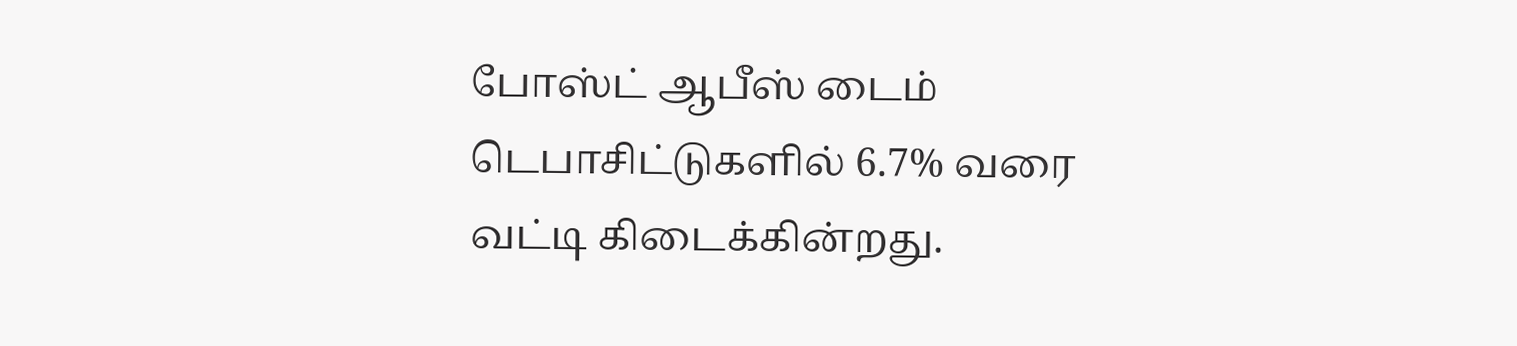போஸ்ட் ஆபீஸ் டைம் டெபாசிட்டுகளில் 6.7% வரை வட்டி கிடைக்கின்றது.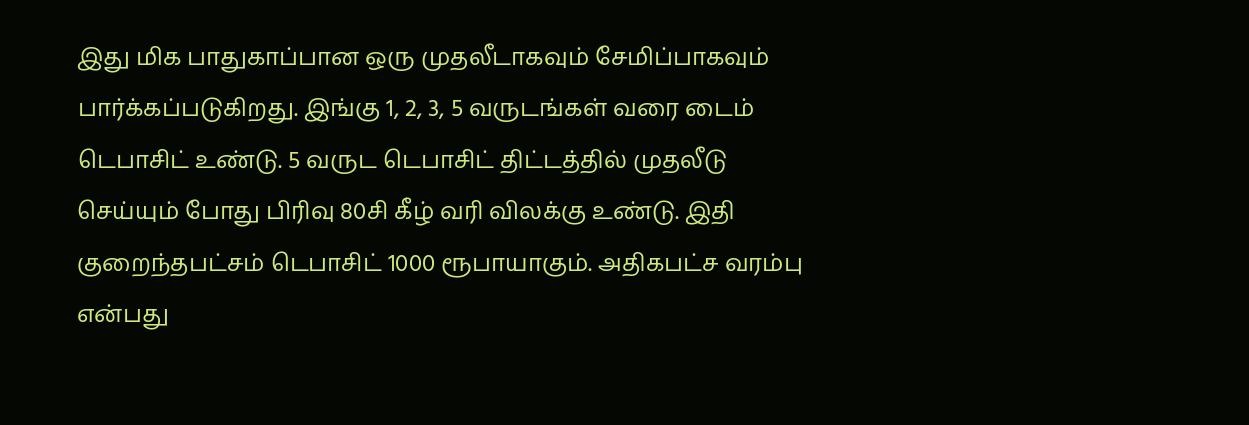இது மிக பாதுகாப்பான ஒரு முதலீடாகவும் சேமிப்பாகவும் பார்க்கப்படுகிறது. இங்கு 1, 2, 3, 5 வருடங்கள் வரை டைம் டெபாசிட் உண்டு. 5 வருட டெபாசிட் திட்டத்தில் முதலீடு செய்யும் போது பிரிவு 80சி கீழ் வரி விலக்கு உண்டு. இதி குறைந்தபட்சம் டெபாசிட் 1000 ரூபாயாகும். அதிகபட்ச வரம்பு என்பது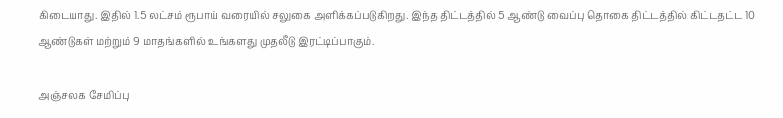கிடையாது. இதில் 1.5 லட்சம் ரூபாய் வரையில் சலுகை அளிக்கப்படுகிறது. இந்த திட்டத்தில் 5 ஆண்டு வைப்பு தொகை திட்டத்தில் கிட்டதட்ட 10 ஆண்டுகள் மற்றும் 9 மாதங்களில் உங்களது முதலீடு இரட்டிப்பாகும்.

அஞ்சலக சேமிப்பு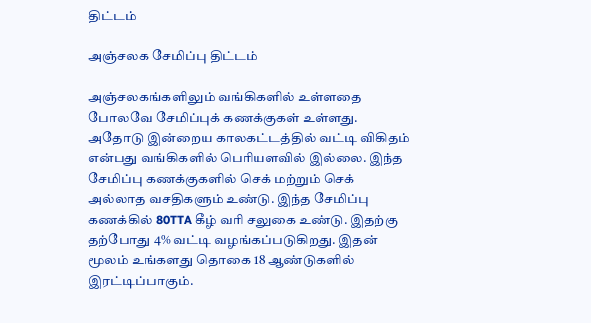திட்டம்

அஞ்சலக சேமிப்பு திட்டம்

அஞ்சலகங்களிலும் வங்கிகளில் உள்ளதை போலவே சேமிப்புக் கணக்குகள் உள்ளது. அதோடு இன்றைய காலகட்டத்தில் வட்டி விகிதம் என்பது வங்கிகளில் பெரியளவில் இல்லை. இந்த சேமிப்பு கணக்குகளில் செக் மற்றும் செக் அல்லாத வசதிகளும் உண்டு. இந்த சேமிப்பு கணக்கில் 80TTA கீழ் வரி சலுகை உண்டு. இதற்கு தற்போது 4% வட்டி வழங்கப்படுகிறது. இதன் மூலம் உங்களது தொகை 18 ஆண்டுகளில் இரட்டிப்பாகும்.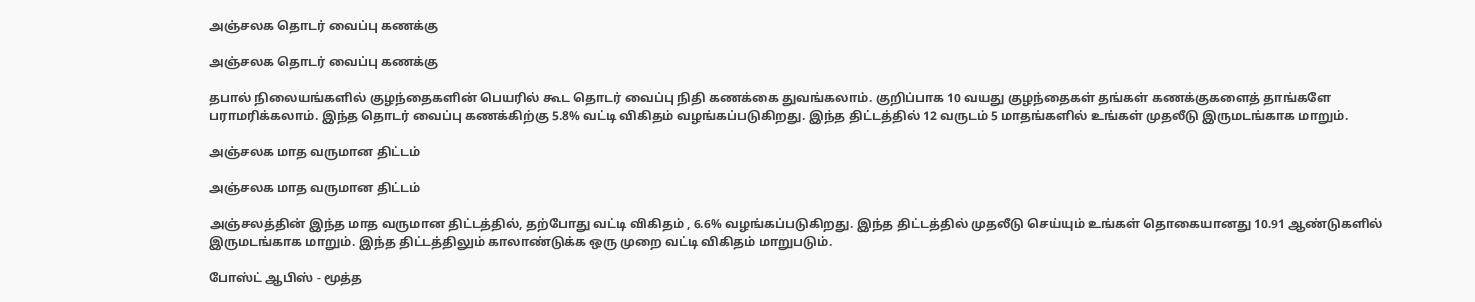அஞ்சலக தொடர் வைப்பு கணக்கு

அஞ்சலக தொடர் வைப்பு கணக்கு

தபால் நிலையங்களில் குழந்தைகளின் பெயரில் கூட தொடர் வைப்பு நிதி கணக்கை துவங்கலாம். குறிப்பாக 10 வயது குழந்தைகள் தங்கள் கணக்குகளைத் தாங்களே பராமரிக்கலாம். இந்த தொடர் வைப்பு கணக்கிற்கு 5.8% வட்டி விகிதம் வழங்கப்படுகிறது. இந்த திட்டத்தில் 12 வருடம் 5 மாதங்களில் உங்கள் முதலீடு இருமடங்காக மாறும்.

அஞ்சலக மாத வருமான திட்டம்

அஞ்சலக மாத வருமான திட்டம்

அஞ்சலத்தின் இந்த மாத வருமான திட்டத்தில், தற்போது வட்டி விகிதம் , 6.6% வழங்கப்படுகிறது. இந்த திட்டத்தில் முதலீடு செய்யும் உங்கள் தொகையானது 10.91 ஆண்டுகளில் இருமடங்காக மாறும். இந்த திட்டத்திலும் காலாண்டுக்க ஒரு முறை வட்டி விகிதம் மாறுபடும்.

போஸ்ட் ஆபிஸ் - மூத்த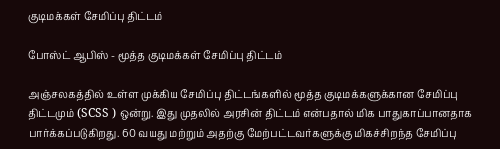குடிமக்கள் சேமிப்பு திட்டம்

போஸ்ட் ஆபிஸ் - மூத்த குடிமக்கள் சேமிப்பு திட்டம்

அஞ்சலகத்தில் உள்ள முக்கிய சேமிப்பு திட்டங்களில் மூத்த குடிமக்களுக்கான சேமிப்பு திட்டமும் (SCSS ) ஒன்று. இது முதலில் அரசின் திட்டம் என்பதால் மிக பாதுகாப்பானதாக பார்க்கப்படுகிறது. 60 வயது மற்றும் அதற்கு மேற்பட்டவர்களுக்கு மிகச்சிறந்த சேமிப்பு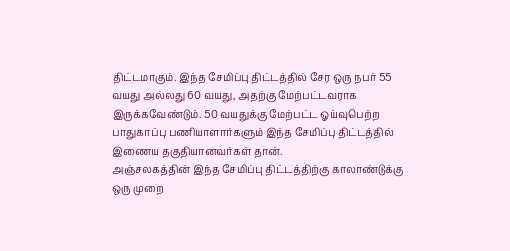திட்டமாகும். இந்த சேமிப்பு திட்டத்தில் சேர ஒரு நபர் 55 வயது அல்லது 60 வயது, அதற்கு மேற்பட்டவராக இருக்கவேண்டும். 50 வயதுக்கு மேற்பட்ட ஓய்வுபெற்ற பாதுகாப்பு பணியாளார்களும் இந்த சேமிப்பு திட்டத்தில் இணைய தகுதியானவர்கள் தான்.
அஞ்சலகத்தின் இந்த சேமிப்பு திட்டத்திற்கு காலாண்டுக்கு ஒரு முறை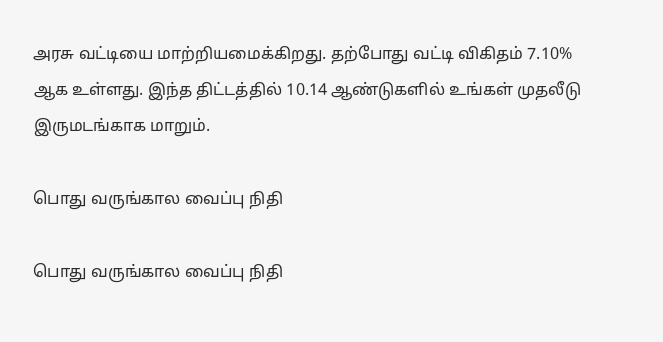அரசு வட்டியை மாற்றியமைக்கிறது. தற்போது வட்டி விகிதம் 7.10% ஆக உள்ளது. இந்த திட்டத்தில் 10.14 ஆண்டுகளில் உங்கள் முதலீடு இருமடங்காக மாறும்.

பொது வருங்கால வைப்பு நிதி

பொது வருங்கால வைப்பு நிதி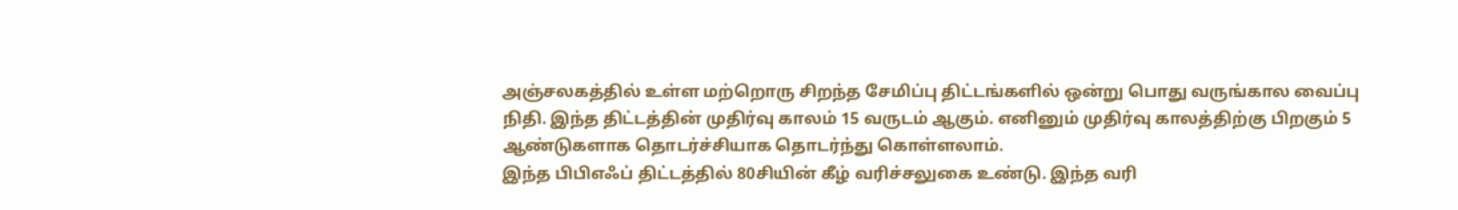அஞ்சலகத்தில் உள்ள மற்றொரு சிறந்த சேமிப்பு திட்டங்களில் ஒன்று பொது வருங்கால வைப்பு நிதி. இந்த திட்டத்தின் முதிர்வு காலம் 15 வருடம் ஆகும். எனினும் முதிர்வு காலத்திற்கு பிறகும் 5 ஆண்டுகளாக தொடர்ச்சியாக தொடர்ந்து கொள்ளலாம்.
இந்த பிபிஎஃப் திட்டத்தில் 80சியின் கீழ் வரிச்சலுகை உண்டு. இந்த வரி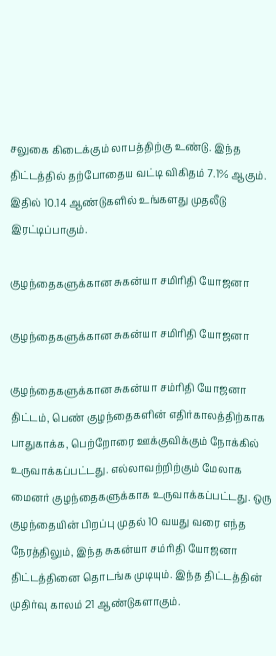சலுகை கிடைக்கும் லாபத்திற்கு உண்டு. இந்த திட்டத்தில் தற்போதைய வட்டி விகிதம் 7.1% ஆகும். இதில் 10.14 ஆண்டுகளில் உங்களது முதலீடு இரட்டிப்பாகும்.

குழந்தைகளுக்கான சுகன்யா சமிரிதி யோஜனா

குழந்தைகளுக்கான சுகன்யா சமிரிதி யோஜனா

குழந்தைகளுக்கான சுகன்யா சம்ரிதி யோஜனா திட்டம், பெண் குழந்தைகளின் எதிர்காலத்திற்காக பாதுகாக்க, பெற்றோரை ஊக்குவிக்கும் நோக்கில் உருவாக்கப்பட்டது. எல்லாவற்றிற்கும் மேலாக மைனர் குழந்தைகளுக்காக உருவாக்கப்பட்டது. ஒரு குழந்தையின் பிறப்பு முதல் 10 வயது வரை எந்த நேரத்திலும், இந்த சுகன்யா சம்ரிதி யோஜனா திட்டத்தினை தொடங்க முடியும். இந்த திட்டத்தின் முதிர்வு காலம் 21 ஆண்டுகளாகும்.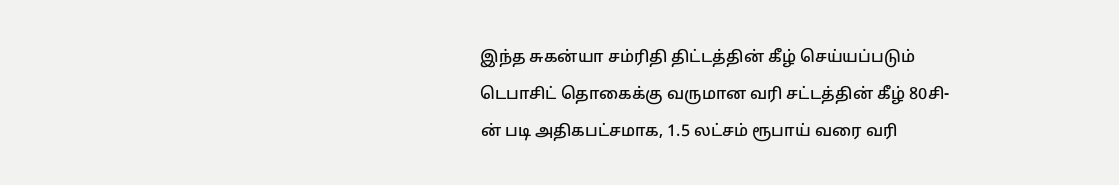இந்த சுகன்யா சம்ரிதி திட்டத்தின் கீழ் செய்யப்படும் டெபாசிட் தொகைக்கு வருமான வரி சட்டத்தின் கீழ் 80சி-ன் படி அதிகபட்சமாக, 1.5 லட்சம் ரூபாய் வரை வரி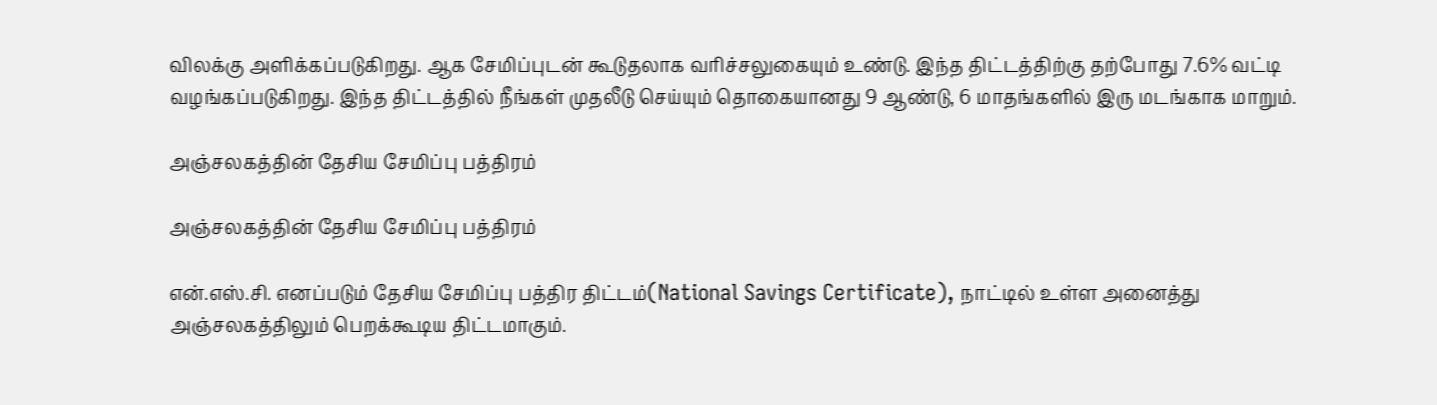விலக்கு அளிக்கப்படுகிறது. ஆக சேமிப்புடன் கூடுதலாக வரிச்சலுகையும் உண்டு. இந்த திட்டத்திற்கு தற்போது 7.6% வட்டி வழங்கப்படுகிறது. இந்த திட்டத்தில் நீங்கள் முதலீடு செய்யும் தொகையானது 9 ஆண்டு, 6 மாதங்களில் இரு மடங்காக மாறும்.

அஞ்சலகத்தின் தேசிய சேமிப்பு பத்திரம்

அஞ்சலகத்தின் தேசிய சேமிப்பு பத்திரம்

என்.எஸ்.சி. எனப்படும் தேசிய சேமிப்பு பத்திர திட்டம்(National Savings Certificate), நாட்டில் உள்ள அனைத்து அஞ்சலகத்திலும் பெறக்கூடிய திட்டமாகும்.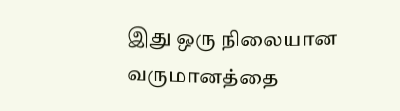இது ஒரு நிலையான வருமானத்தை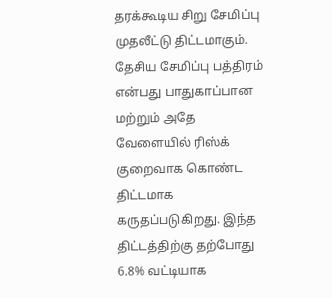தரக்கூடிய சிறு சேமிப்பு முதலீட்டு திட்டமாகும். தேசிய சேமிப்பு பத்திரம் என்பது பாதுகாப்பான மற்றும் அதே வேளையில் ரிஸ்க் குறைவாக கொண்ட திட்டமாக கருதப்படுகிறது. இந்த திட்டத்திற்கு தற்போது 6.8% வட்டியாக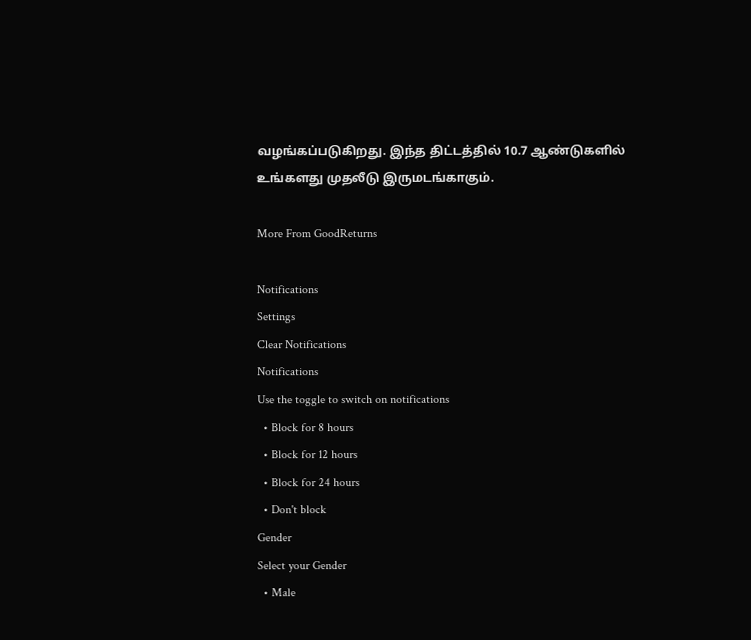வழங்கப்படுகிறது. இந்த திட்டத்தில் 10.7 ஆண்டுகளில் உங்களது முதலீடு இருமடங்காகும்.

More From GoodReturns

Notifications
Settings
Clear Notifications
Notifications
Use the toggle to switch on notifications
  • Block for 8 hours
  • Block for 12 hours
  • Block for 24 hours
  • Don't block
Gender
Select your Gender
  • Male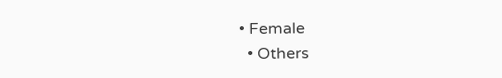• Female
  • Others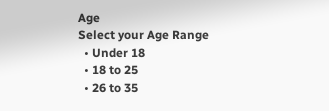Age
Select your Age Range
  • Under 18
  • 18 to 25
  • 26 to 35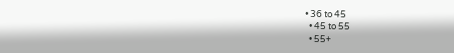• 36 to 45
  • 45 to 55
  • 55+